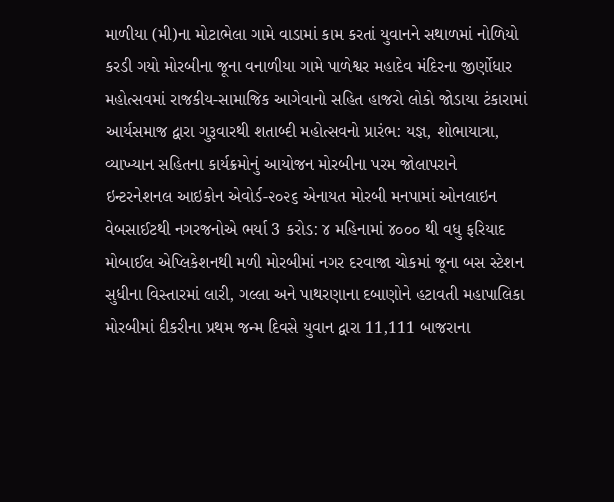માળીયા (મી)ના મોટાભેલા ગામે વાડામાં કામ કરતાં યુવાનને સથાળમાં નોળિયો કરડી ગયો મોરબીના જૂના વનાળીયા ગામે પાળેશ્વર મહાદેવ મંદિરના જીર્ણોધાર મહોત્સવમાં રાજકીય-સામાજિક આગેવાનો સહિત હાજરો લોકો જોડાયા ટંકારામાં આર્યસમાજ દ્વારા ગુરૂવારથી શતાબ્દી મહોત્સવનો પ્રારંભ: યજ્ઞ, શોભાયાત્રા, વ્યાખ્યાન સહિતના કાર્યક્રમોનું આયોજન મોરબીના પરમ જોલાપરાને ઇન્ટરનેશનલ આઇકોન એવોર્ડ-૨૦૨૬ એનાયત મોરબી મનપામાં ઓનલાઇન વેબસાઈટથી નગરજનોએ ભર્યા 3 કરોડ: ૪ મહિનામાં ૪૦૦૦ થી વધુ ફરિયાદ મોબાઈલ એપ્લિકેશનથી મળી મોરબીમાં નગર દરવાજા ચોકમાં જૂના બસ સ્ટેશન સુધીના વિસ્તારમાં લારી, ગલ્લા અને પાથરણાના દબાણોને હટાવતી મહાપાલિકા મોરબીમાં દીકરીના પ્રથમ જન્મ દિવસે યુવાન દ્વારા 11,111 બાજરાના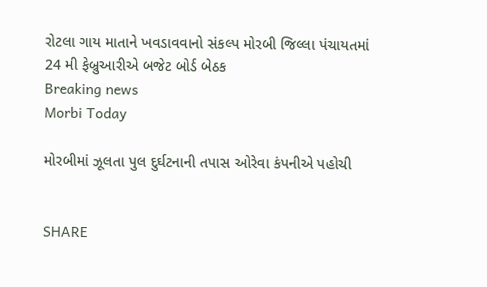રોટલા ગાય માતાને ખવડાવવાનો સંકલ્પ મોરબી જિલ્લા પંચાયતમાં 24 મી ફેબ્રુઆરીએ બજેટ બોર્ડ બેઠક
Breaking news
Morbi Today

મોરબીમાં ઝૂલતા પુલ દુર્ઘટનાની તપાસ ઓરેવા કંપનીએ પહોચી


SHARE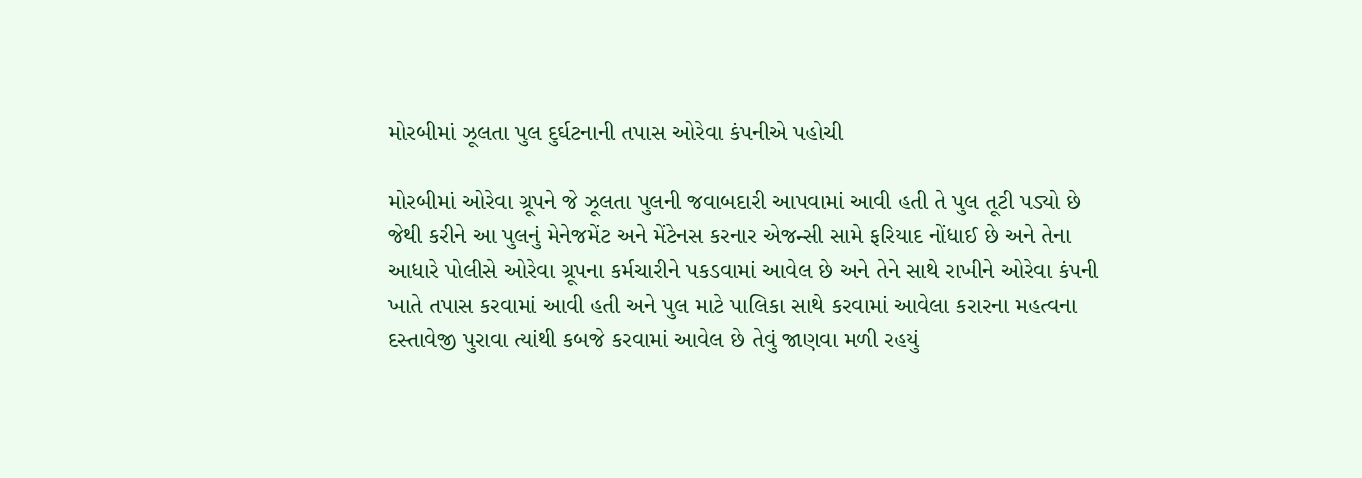મોરબીમાં ઝૂલતા પુલ દુર્ઘટનાની તપાસ ઓરેવા કંપનીએ પહોચી

મોરબીમાં ઓરેવા ગ્રૂપને જે ઝૂલતા પુલની જવાબદારી આપવામાં આવી હતી તે પુલ તૂટી પડ્યો છે જેથી કરીને આ પુલનું મેનેજમેંટ અને મેંટેનસ કરનાર એજન્સી સામે ફરિયાદ નોંધાઈ છે અને તેના આધારે પોલીસે ઓરેવા ગ્રૂપના કર્મચારીને પકડવામાં આવેલ છે અને તેને સાથે રાખીને ઓરેવા કંપની ખાતે તપાસ કરવામાં આવી હતી અને પુલ માટે પાલિકા સાથે કરવામાં આવેલા કરારના મહત્વના દસ્તાવેજી પુરાવા ત્યાંથી કબજે કરવામાં આવેલ છે તેવું જાણવા મળી રહયું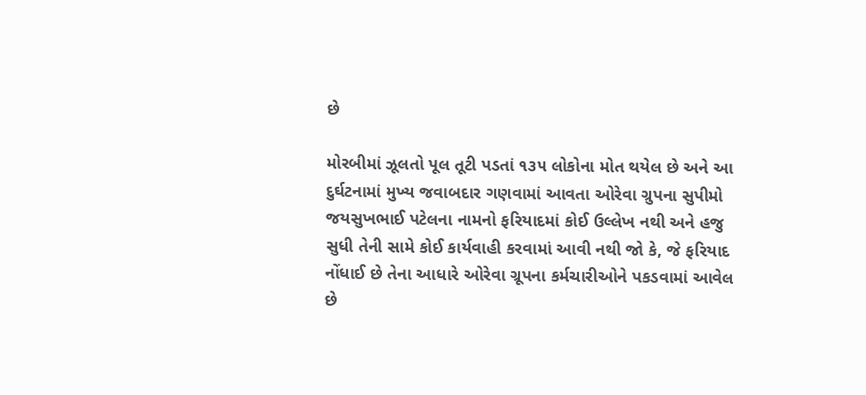છે

મોરબીમાં ઝૂલતો પૂલ તૂટી પડતાં ૧૩૫ લોકોના મોત થયેલ છે અને આ દુર્ઘટનામાં મુખ્ય જવાબદાર ગણવામાં આવતા ઓરેવા ગ્રુપના સુપીમો જયસુખભાઈ પટેલના નામનો ફરિયાદમાં કોઈ ઉલ્લેખ નથી અને હજુ સુધી તેની સામે કોઈ કાર્યવાહી કરવામાં આવી નથી જો કે, જે ફરિયાદ નોંધાઈ છે તેના આધારે ઓરેવા ગ્રૂપના કર્મચારીઓને પકડવામાં આવેલ છે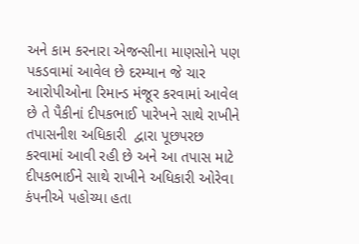અને કામ કરનારા એજન્સીના માણસોને પણ પકડવામાં આવેલ છે દરમ્યાન જે ચાર આરોપીઓના રિમાન્ડ મંજૂર કરવામાં આવેલ છે તે પૈકીનાં દીપકભાઈ પારેખને સાથે રાખીને તપાસનીશ અધિકારી  દ્વારા પૂછપરછ કરવામાં આવી રહી છે અને આ તપાસ માટે દીપકભાઈને સાથે રાખીને અધિકારી ઓરેવા કંપનીએ પહોચ્યા હતા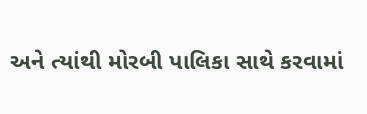અને ત્યાંથી મોરબી પાલિકા સાથે કરવામાં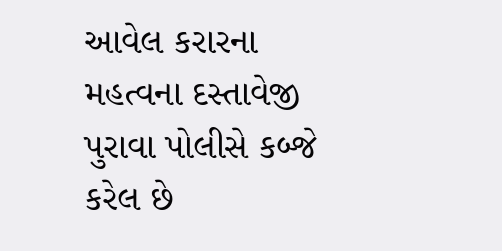આવેલ કરારના મહત્વના દસ્તાવેજી પુરાવા પોલીસે કબ્જે કરેલ છે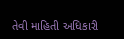તેવી માહિતી અધિકારી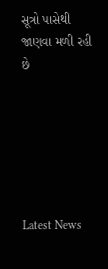સૂત્રો પાસેથી જાણવા મળી રહી છે






Latest News